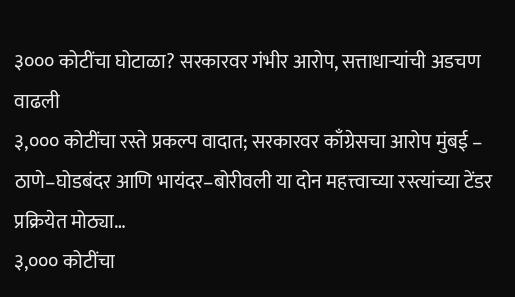३००० कोटींचा घोटाळा? सरकारवर गंभीर आरोप, सत्ताधाऱ्यांची अडचण वाढली
३,००० कोटींचा रस्ते प्रकल्प वादात; सरकारवर काँग्रेसचा आरोप मुंबई – ठाणे–घोडबंदर आणि भायंदर–बोरीवली या दोन महत्त्वाच्या रस्त्यांच्या टेंडर प्रक्रियेत मोठ्या…
३,००० कोटींचा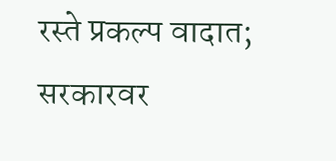रस्ते प्रकल्प वादात; सरकारवर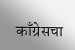काँग्रेसचा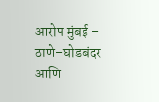आरोप मुंबई – ठाणे–घोडबंदर आणि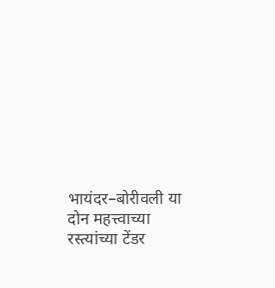भायंदर–बोरीवली या दोन महत्त्वाच्या रस्त्यांच्या टेंडर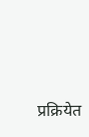प्रक्रियेत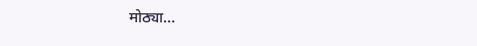मोठ्या…